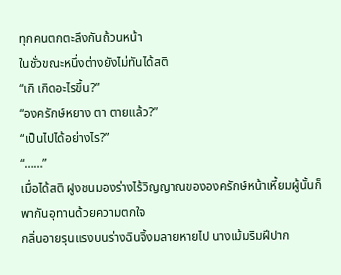ทุกคนตกตะลึงกันถ้วนหน้า
ในชั่วขณะหนึ่งต่างยังไม่ทันได้สติ
“เกิ เกิดอะไรขึ้น?”
“องครักษ์หยาง ตา ตายแล้ว?”
“เป็นไปได้อย่างไร?”
“……”
เมื่อได้สติ ฝูงชนมองร่างไร้วิญญาณขององครักษ์หน้าเหี้ยมผู้นั้นก็พากันอุทานด้วยความตกใจ
กลิ่นอายรุนแรงบนร่างฉินจิ้งมลายหายไป นางเม้มริมฝีปาก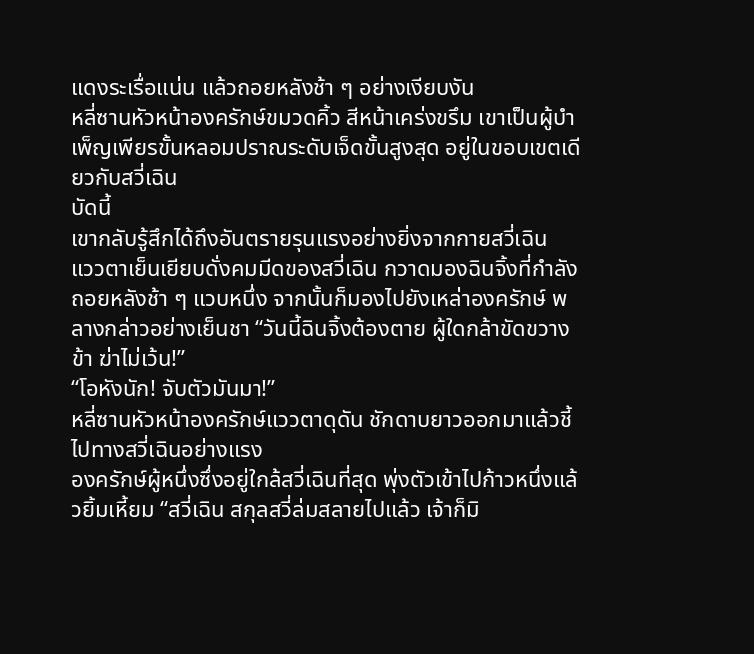แดงระเรื่อแน่น แล้วถอยหลังช้า ๆ อย่างเงียบงัน
หลี่ซานหัวหน้าองครักษ์ขมวดคิ้ว สีหน้าเคร่งขรึม เขาเป็นผู้บำเพ็ญเพียรขั้นหลอมปราณระดับเจ็ดขั้นสูงสุด อยู่ในขอบเขตเดียวกับสวี่เฉิน
บัดนี้
เขากลับรู้สึกได้ถึงอันตรายรุนแรงอย่างยิ่งจากกายสวี่เฉิน
แววตาเย็นเยียบดั่งคมมีดของสวี่เฉิน กวาดมองฉินจิ้งที่กำลังถอยหลังช้า ๆ แวบหนึ่ง จากนั้นก็มองไปยังเหล่าองครักษ์ พลางกล่าวอย่างเย็นชา “วันนี้ฉินจิ้งต้องตาย ผู้ใดกล้าขัดขวางข้า ฆ่าไม่เว้น!”
“โอหังนัก! จับตัวมันมา!”
หลี่ซานหัวหน้าองครักษ์แววตาดุดัน ชักดาบยาวออกมาแล้วชี้ไปทางสวี่เฉินอย่างแรง
องครักษ์ผู้หนึ่งซึ่งอยู่ใกล้สวี่เฉินที่สุด พุ่งตัวเข้าไปก้าวหนึ่งแล้วยิ้มเหี้ยม “สวี่เฉิน สกุลสวี่ล่มสลายไปแล้ว เจ้าก็มิ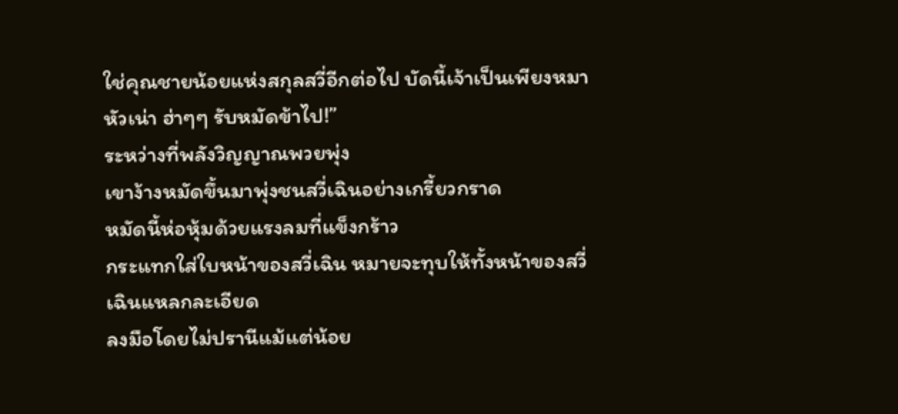ใช่คุณชายน้อยแห่งสกุลสวี่อีกต่อไป บัดนี้เจ้าเป็นเพียงหมาหัวเน่า ฮ่าๆๆ รับหมัดข้าไป!”
ระหว่างที่พลังวิญญาณพวยพุ่ง
เขาง้างหมัดขึ้นมาพุ่งชนสวี่เฉินอย่างเกรี้ยวกราด
หมัดนี้ห่อหุ้มด้วยแรงลมที่แข็งกร้าว
กระแทกใส่ใบหน้าของสวี่เฉิน หมายจะทุบให้ทั้งหน้าของสวี่เฉินแหลกละเอียด
ลงมือโดยไม่ปรานีแม้แต่น้อย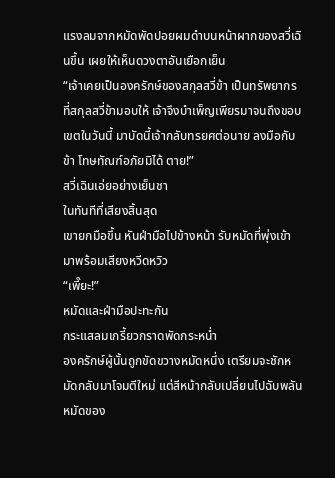แรงลมจากหมัดพัดปอยผมดำบนหน้าผากของสวี่เฉินขึ้น เผยให้เห็นดวงตาอันเยือกเย็น
“เจ้าเคยเป็นองครักษ์ของสกุลสวี่ข้า เป็นทรัพยากรที่สกุลสวี่ข้ามอบให้ เจ้าจึงบำเพ็ญเพียรมาจนถึงขอบเขตในวันนี้ มาบัดนี้เจ้ากลับทรยศต่อนาย ลงมือกับข้า โทษทัณฑ์อภัยมิได้ ตาย!”
สวี่เฉินเอ่ยอย่างเย็นชา
ในทันทีที่เสียงสิ้นสุด
เขายกมือขึ้น หันฝ่ามือไปข้างหน้า รับหมัดที่พุ่งเข้ามาพร้อมเสียงหวีดหวิว
“เพี๊ยะ!”
หมัดและฝ่ามือปะทะกัน
กระแสลมเกรี้ยวกราดพัดกระหน่ำ
องครักษ์ผู้นั้นถูกขัดขวางหมัดหนึ่ง เตรียมจะชักหมัดกลับมาโจมตีใหม่ แต่สีหน้ากลับเปลี่ยนไปฉับพลัน
หมัดของ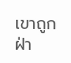เขาถูกฝ่า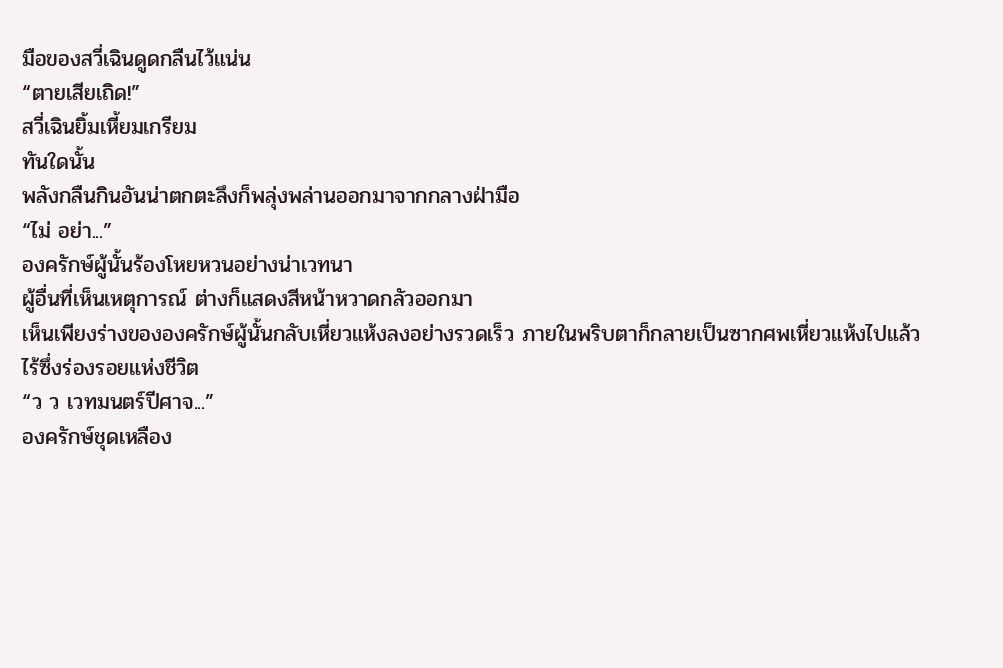มือของสวี่เฉินดูดกลืนไว้แน่น
“ตายเสียเถิด!”
สวี่เฉินยิ้มเหี้ยมเกรียม
ทันใดนั้น
พลังกลืนกินอันน่าตกตะลึงก็พลุ่งพล่านออกมาจากกลางฝ่ามือ
“ไม่ อย่า...”
องครักษ์ผู้นั้นร้องโหยหวนอย่างน่าเวทนา
ผู้อื่นที่เห็นเหตุการณ์ ต่างก็แสดงสีหน้าหวาดกลัวออกมา
เห็นเพียงร่างขององครักษ์ผู้นั้นกลับเหี่ยวแห้งลงอย่างรวดเร็ว ภายในพริบตาก็กลายเป็นซากศพเหี่ยวแห้งไปแล้ว
ไร้ซึ่งร่องรอยแห่งชีวิต
“ว ว เวทมนตร์ปีศาจ...”
องครักษ์ชุดเหลือง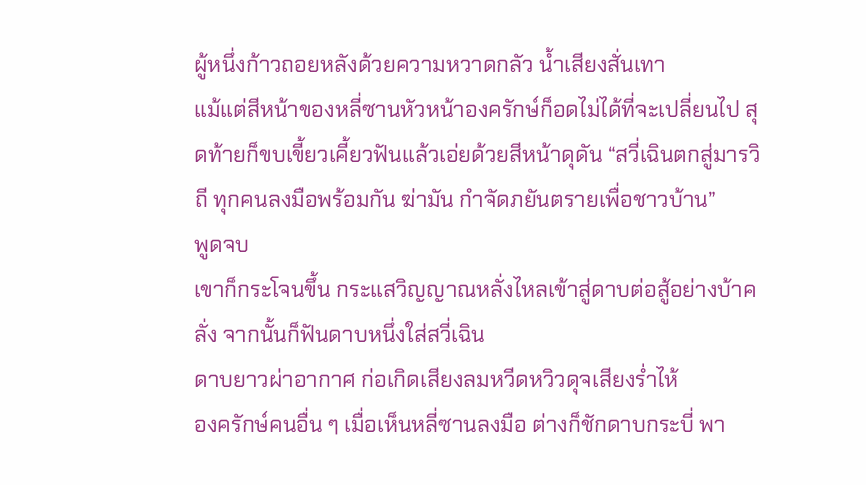ผู้หนึ่งก้าวถอยหลังด้วยความหวาดกลัว น้ำเสียงสั่นเทา
แม้แต่สีหน้าของหลี่ซานหัวหน้าองครักษ์ก็อดไม่ได้ที่จะเปลี่ยนไป สุดท้ายก็ขบเขี้ยวเคี้ยวฟันแล้วเอ่ยด้วยสีหน้าดุดัน “สวี่เฉินตกสู่มารวิถี ทุกคนลงมือพร้อมกัน ฆ่ามัน กำจัดภยันตรายเพื่อชาวบ้าน”
พูดจบ
เขาก็กระโจนขึ้น กระแสวิญญาณหลั่งไหลเข้าสู่ดาบต่อสู้อย่างบ้าคลั่ง จากนั้นก็ฟันดาบหนึ่งใส่สวี่เฉิน
ดาบยาวผ่าอากาศ ก่อเกิดเสียงลมหวีดหวิวดุจเสียงร่ำไห้
องครักษ์คนอื่น ๆ เมื่อเห็นหลี่ซานลงมือ ต่างก็ชักดาบกระบี่ พา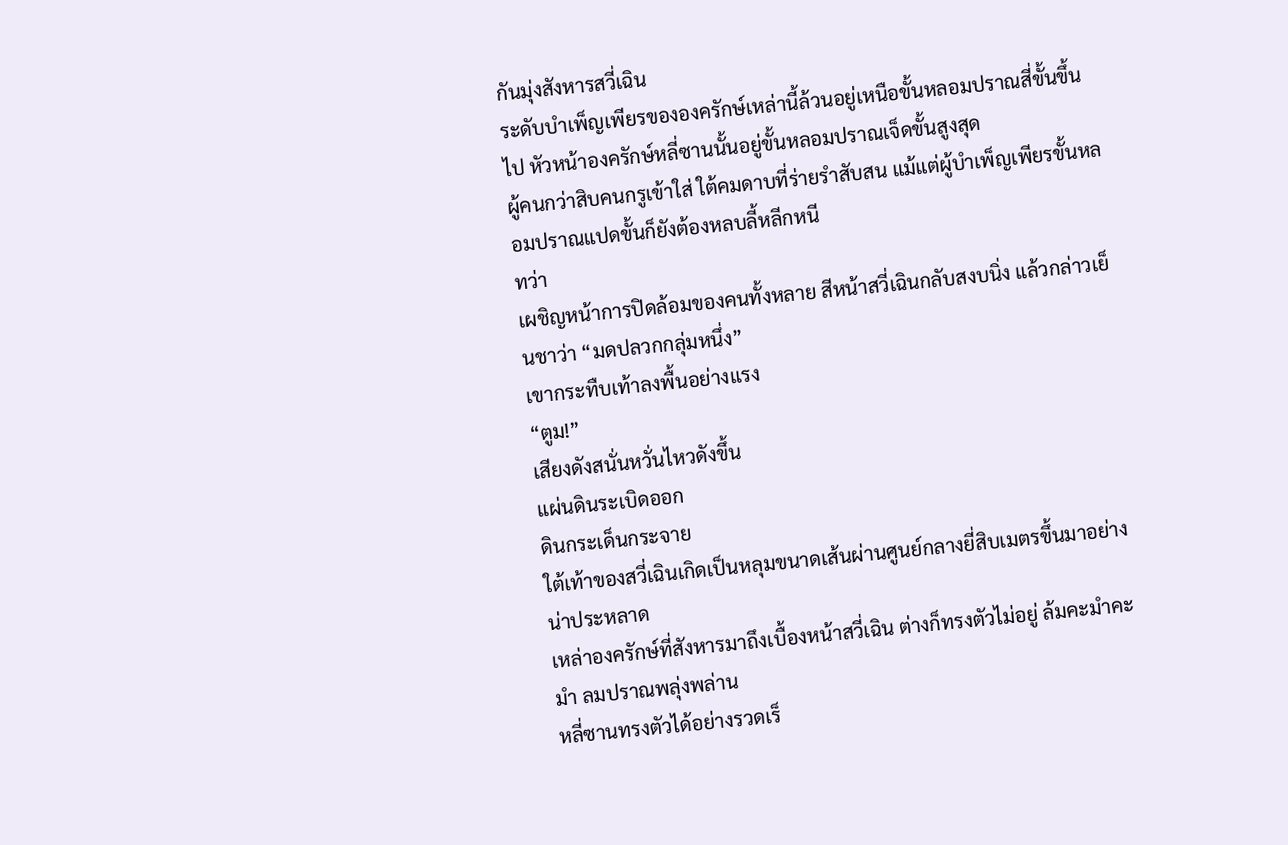กันมุ่งสังหารสวี่เฉิน
ระดับบำเพ็ญเพียรขององครักษ์เหล่านี้ล้วนอยู่เหนือขั้นหลอมปราณสี่ขั้นขึ้นไป หัวหน้าองครักษ์หลี่ซานนั้นอยู่ขั้นหลอมปราณเจ็ดขั้นสูงสุด
ผู้คนกว่าสิบคนกรูเข้าใส่ ใต้คมดาบที่ร่ายรำสับสน แม้แต่ผู้บำเพ็ญเพียรขั้นหลอมปราณแปดขั้นก็ยังต้องหลบลี้หลีกหนี
ทว่า
เผชิญหน้าการปิดล้อมของคนทั้งหลาย สีหน้าสวี่เฉินกลับสงบนิ่ง แล้วกล่าวเย็นชาว่า “มดปลวกกลุ่มหนึ่ง”
เขากระทืบเท้าลงพื้นอย่างแรง
“ตูม!”
เสียงดังสนั่นหวั่นไหวดังขึ้น
แผ่นดินระเบิดออก
ดินกระเด็นกระจาย
ใต้เท้าของสวี่เฉินเกิดเป็นหลุมขนาดเส้นผ่านศูนย์กลางยี่สิบเมตรขึ้นมาอย่างน่าประหลาด
เหล่าองครักษ์ที่สังหารมาถึงเบื้องหน้าสวี่เฉิน ต่างก็ทรงตัวไม่อยู่ ล้มคะมำคะมำ ลมปราณพลุ่งพล่าน
หลี่ซานทรงตัวได้อย่างรวดเร็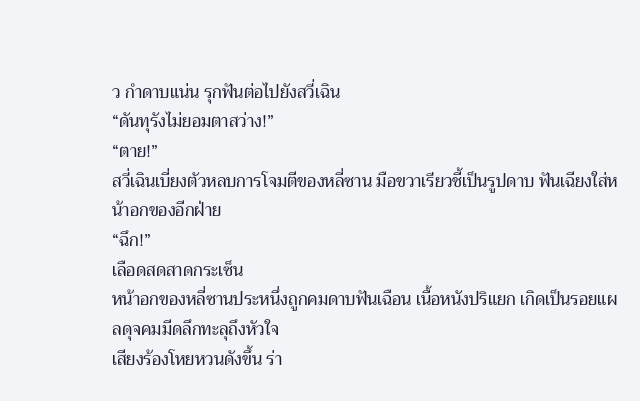ว กำดาบแน่น รุกฟันต่อไปยังสวี่เฉิน
“ดันทุรังไม่ยอมตาสว่าง!”
“ตาย!”
สวี่เฉินเบี่ยงตัวหลบการโจมตีของหลี่ซาน มือขวาเรียวชี้เป็นรูปดาบ ฟันเฉียงใส่หน้าอกของอีกฝ่าย
“ฉึก!”
เลือดสดสาดกระเซ็น
หน้าอกของหลี่ซานประหนึ่งถูกคมดาบฟันเฉือน เนื้อหนังปริแยก เกิดเป็นรอยแผลดุจคมมีดลึกทะลุถึงหัวใจ
เสียงร้องโหยหวนดังขึ้น ร่า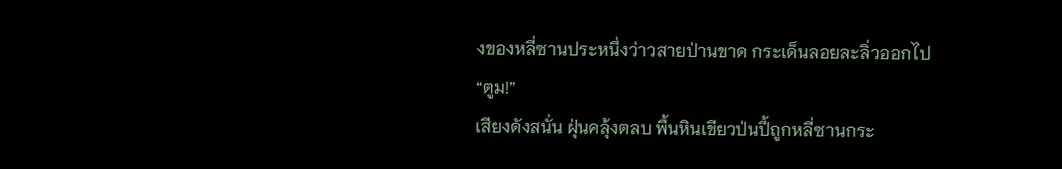งของหลี่ซานประหนึ่งว่าวสายป่านขาด กระเด็นลอยละลิ่วออกไป
“ตูม!”
เสียงดังสนั่น ฝุ่นคลุ้งตลบ พื้นหินเขียวป่นปี้ถูกหลี่ซานกระ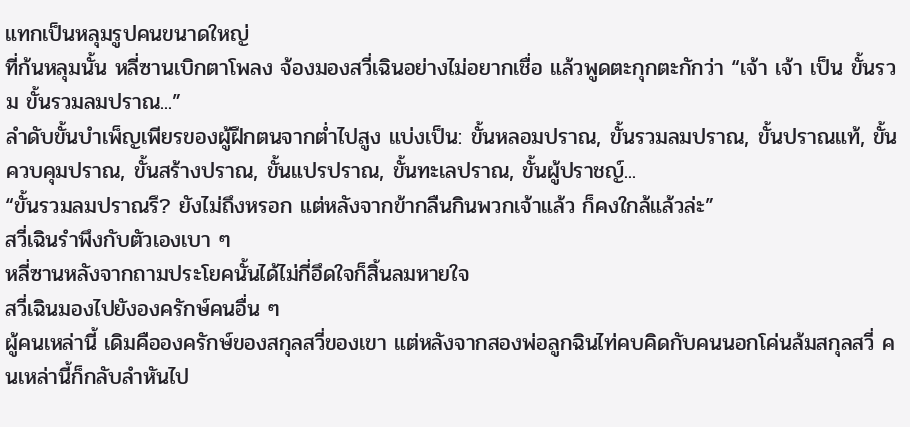แทกเป็นหลุมรูปคนขนาดใหญ่
ที่ก้นหลุมนั้น หลี่ซานเบิกตาโพลง จ้องมองสวี่เฉินอย่างไม่อยากเชื่อ แล้วพูดตะกุกตะกักว่า “เจ้า เจ้า เป็น ขั้นรวม ขั้นรวมลมปราณ...”
ลำดับขั้นบำเพ็ญเพียรของผู้ฝึกตนจากต่ำไปสูง แบ่งเป็น: ขั้นหลอมปราณ, ขั้นรวมลมปราณ, ขั้นปราณแท้, ขั้นควบคุมปราณ, ขั้นสร้างปราณ, ขั้นแปรปราณ, ขั้นทะเลปราณ, ขั้นผู้ปราชญ์...
“ขั้นรวมลมปราณรึ? ยังไม่ถึงหรอก แต่หลังจากข้ากลืนกินพวกเจ้าแล้ว ก็คงใกล้แล้วล่ะ”
สวี่เฉินรำพึงกับตัวเองเบา ๆ
หลี่ซานหลังจากถามประโยคนั้นได้ไม่กี่อึดใจก็สิ้นลมหายใจ
สวี่เฉินมองไปยังองครักษ์คนอื่น ๆ
ผู้คนเหล่านี้ เดิมคือองครักษ์ของสกุลสวี่ของเขา แต่หลังจากสองพ่อลูกฉินไท่คบคิดกับคนนอกโค่นล้มสกุลสวี่ คนเหล่านี้ก็กลับลำหันไป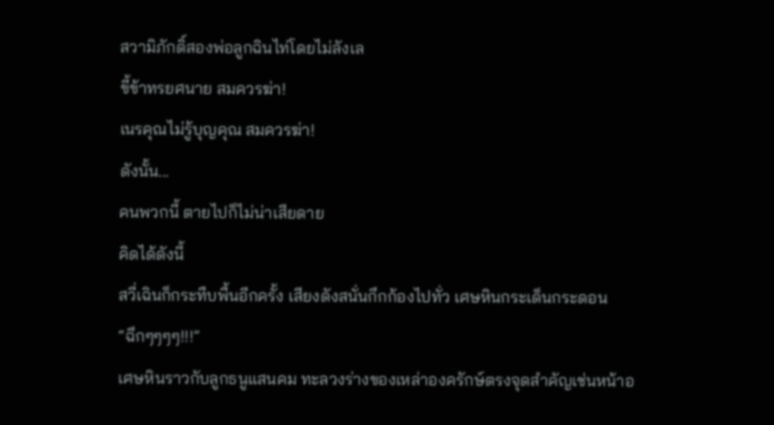สวามิภักดิ์สองพ่อลูกฉินไท่โดยไม่ลังเล
ขี้ข้าทรยศนาย สมควรฆ่า!
เนรคุณไม่รู้บุญคุณ สมควรฆ่า!
ดังนั้น...
คนพวกนี้ ตายไปก็ไม่น่าเสียดาย
คิดได้ดังนี้
สวี่เฉินก็กระทืบพื้นอีกครั้ง เสียงดังสนั่นกึกก้องไปทั่ว เศษหินกระเด็นกระดอน
“ฉึกๆๆๆๆ!!!”
เศษหินราวกับลูกธนูแสนคม ทะลวงร่างของเหล่าองครักษ์ตรงจุดสำคัญเช่นหน้าอ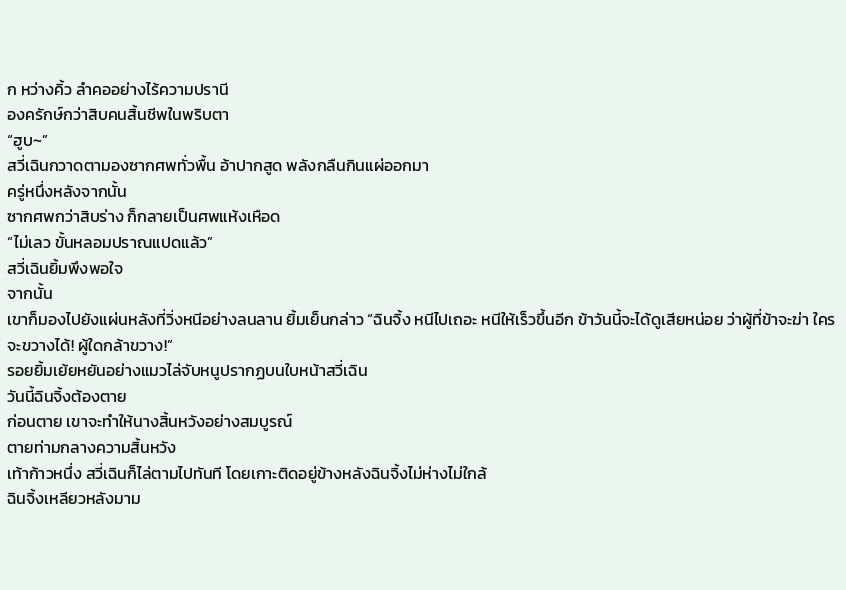ก หว่างคิ้ว ลำคออย่างไร้ความปรานี
องครักษ์กว่าสิบคนสิ้นชีพในพริบตา
“ฮูบ~”
สวี่เฉินกวาดตามองซากศพทั่วพื้น อ้าปากสูด พลังกลืนกินแผ่ออกมา
ครู่หนึ่งหลังจากนั้น
ซากศพกว่าสิบร่าง ก็กลายเป็นศพแห้งเหือด
“ไม่เลว ขั้นหลอมปราณแปดแล้ว”
สวี่เฉินยิ้มพึงพอใจ
จากนั้น
เขาก็มองไปยังแผ่นหลังที่วิ่งหนีอย่างลนลาน ยิ้มเย็นกล่าว “ฉินจิ้ง หนีไปเถอะ หนีให้เร็วขึ้นอีก ข้าวันนี้จะได้ดูเสียหน่อย ว่าผู้ที่ข้าจะฆ่า ใครจะขวางได้! ผู้ใดกล้าขวาง!”
รอยยิ้มเย้ยหยันอย่างแมวไล่จับหนูปรากฏบนใบหน้าสวี่เฉิน
วันนี้ฉินจิ้งต้องตาย
ก่อนตาย เขาจะทำให้นางสิ้นหวังอย่างสมบูรณ์
ตายท่ามกลางความสิ้นหวัง
เท้าก้าวหนึ่ง สวี่เฉินก็ไล่ตามไปทันที โดยเกาะติดอยู่ข้างหลังฉินจิ้งไม่ห่างไม่ใกล้
ฉินจิ้งเหลียวหลังมาม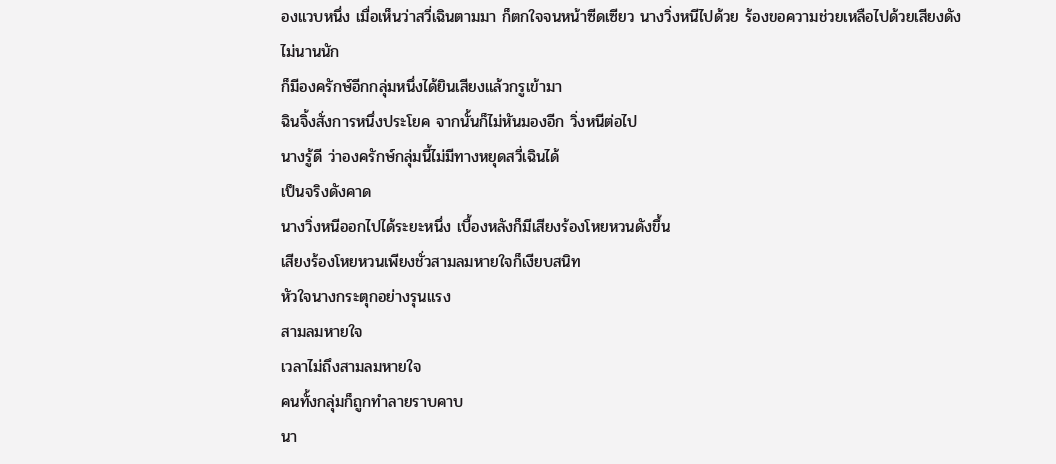องแวบหนึ่ง เมื่อเห็นว่าสวี่เฉินตามมา ก็ตกใจจนหน้าซีดเซียว นางวิ่งหนีไปด้วย ร้องขอความช่วยเหลือไปด้วยเสียงดัง
ไม่นานนัก
ก็มีองครักษ์อีกกลุ่มหนึ่งได้ยินเสียงแล้วกรูเข้ามา
ฉินจิ้งสั่งการหนึ่งประโยค จากนั้นก็ไม่หันมองอีก วิ่งหนีต่อไป
นางรู้ดี ว่าองครักษ์กลุ่มนี้ไม่มีทางหยุดสวี่เฉินได้
เป็นจริงดังคาด
นางวิ่งหนีออกไปได้ระยะหนึ่ง เบื้องหลังก็มีเสียงร้องโหยหวนดังขึ้น
เสียงร้องโหยหวนเพียงชั่วสามลมหายใจก็เงียบสนิท
หัวใจนางกระตุกอย่างรุนแรง
สามลมหายใจ
เวลาไม่ถึงสามลมหายใจ
คนทั้งกลุ่มก็ถูกทำลายราบคาบ
นา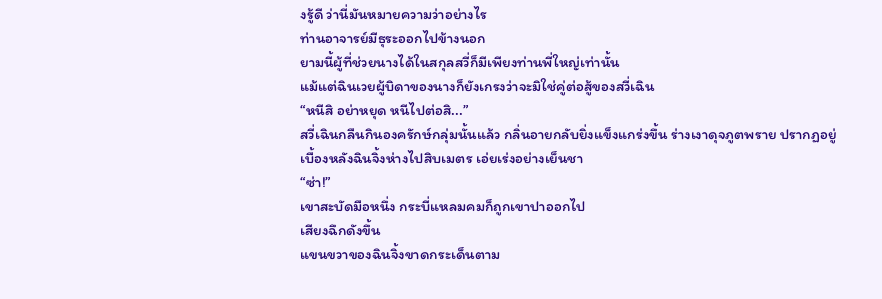งรู้ดี ว่านี่มันหมายความว่าอย่างไร
ท่านอาจารย์มีธุระออกไปข้างนอก
ยามนี้ผู้ที่ช่วยนางได้ในสกุลสวี่ก็มีเพียงท่านพี่ใหญ่เท่านั้น
แม้แต่ฉินเวยผู้บิดาของนางก็ยังเกรงว่าจะมิใช่คู่ต่อสู้ของสวี่เฉิน
“หนีสิ อย่าหยุด หนีไปต่อสิ...”
สวี่เฉินกลืนกินองครักษ์กลุ่มนั้นแล้ว กลิ่นอายกลับยิ่งแข็งแกร่งขึ้น ร่างเงาดุจภูตพราย ปรากฏอยู่เบื้องหลังฉินจิ้งห่างไปสิบเมตร เอ่ยเร่งอย่างเย็นชา
“ซ่า!”
เขาสะบัดมือหนึ่ง กระบี่แหลมคมก็ถูกเขาปาออกไป
เสียงฉึกดังขึ้น
แขนขวาของฉินจิ้งขาดกระเด็นตาม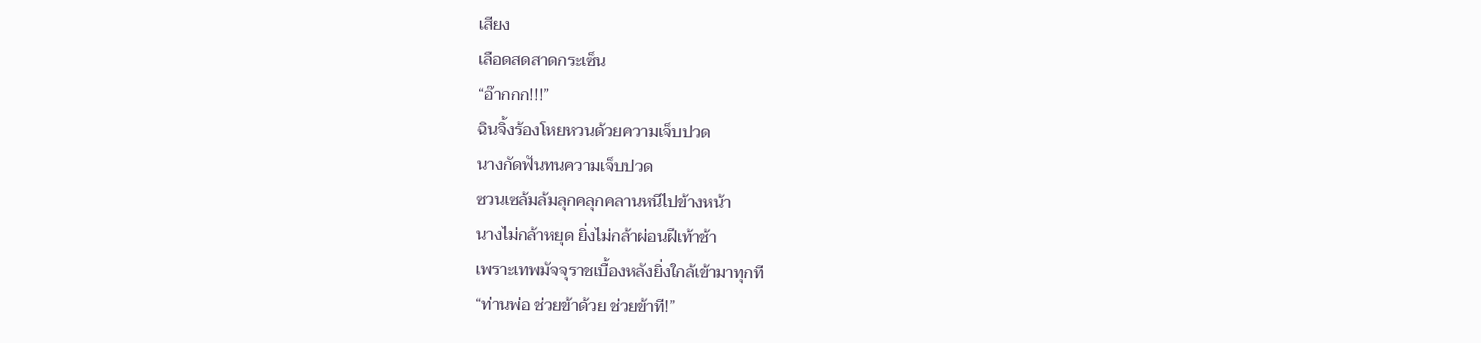เสียง
เลือดสดสาดกระเซ็น
“อ๊ากกก!!!”
ฉินจิ้งร้องโหยหวนด้วยความเจ็บปวด
นางกัดฟันทนความเจ็บปวด
ซวนเซล้มล้มลุกคลุกคลานหนีไปข้างหน้า
นางไม่กล้าหยุด ยิ่งไม่กล้าผ่อนฝีเท้าช้า
เพราะเทพมัจจุราชเบื้องหลังยิ่งใกล้เข้ามาทุกที
“ท่านพ่อ ช่วยข้าด้วย ช่วยข้าที!”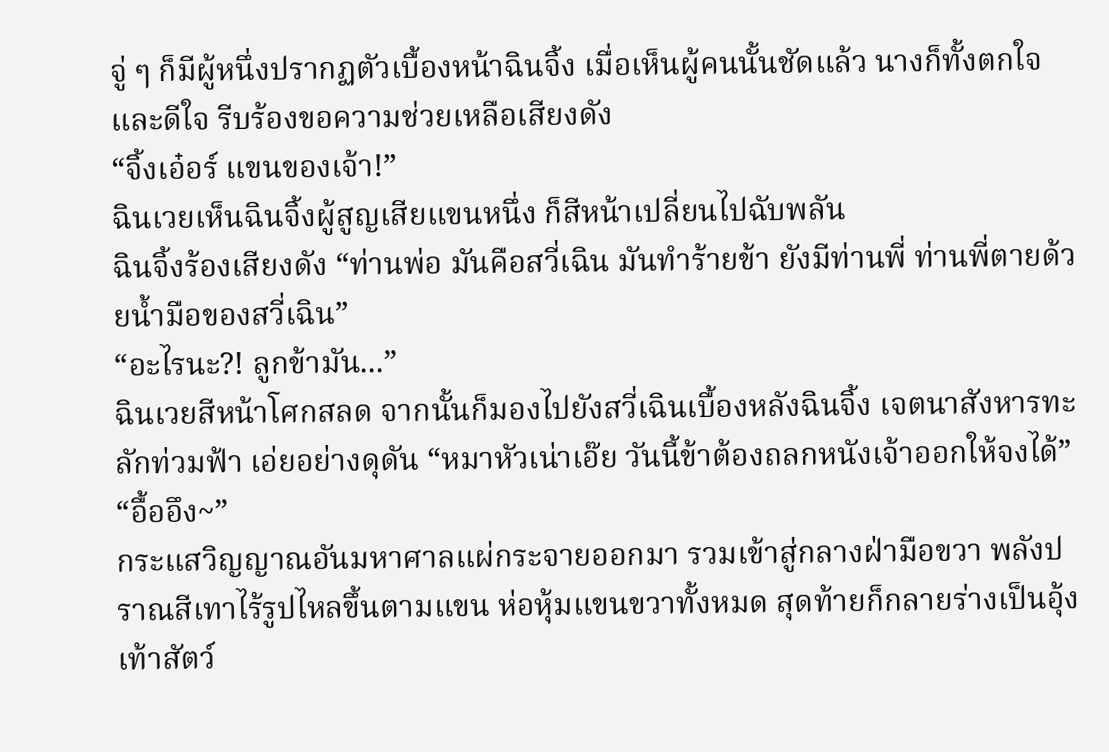จู่ ๆ ก็มีผู้หนึ่งปรากฏตัวเบื้องหน้าฉินจิ้ง เมื่อเห็นผู้คนนั้นชัดแล้ว นางก็ทั้งตกใจและดีใจ รีบร้องขอความช่วยเหลือเสียงดัง
“จิ้งเอ๋อร์ แขนของเจ้า!”
ฉินเวยเห็นฉินจิ้งผู้สูญเสียแขนหนึ่ง ก็สีหน้าเปลี่ยนไปฉับพลัน
ฉินจิ้งร้องเสียงดัง “ท่านพ่อ มันคือสวี่เฉิน มันทำร้ายข้า ยังมีท่านพี่ ท่านพี่ตายด้วยน้ำมือของสวี่เฉิน”
“อะไรนะ?! ลูกข้ามัน...”
ฉินเวยสีหน้าโศกสลด จากนั้นก็มองไปยังสวี่เฉินเบื้องหลังฉินจิ้ง เจตนาสังหารทะลักท่วมฟ้า เอ่ยอย่างดุดัน “หมาหัวเน่าเอ๊ย วันนี้ข้าต้องถลกหนังเจ้าออกให้จงได้”
“อื้ออึง~”
กระแสวิญญาณอันมหาศาลแผ่กระจายออกมา รวมเข้าสู่กลางฝ่ามือขวา พลังปราณสีเทาไร้รูปไหลขึ้นตามแขน ห่อหุ้มแขนขวาทั้งหมด สุดท้ายก็กลายร่างเป็นอุ้งเท้าสัตว์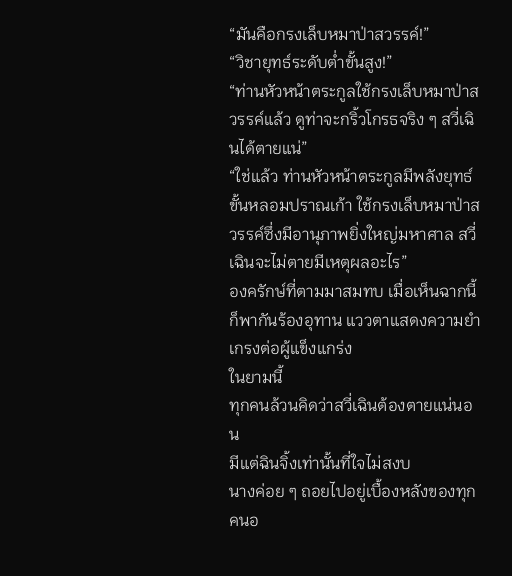“มันคือกรงเล็บหมาป่าสวรรค์!”
“วิชายุทธ์ระดับต่ำขั้นสูง!”
“ท่านหัวหน้าตระกูลใช้กรงเล็บหมาป่าสวรรค์แล้ว ดูท่าจะกริ้วโกรธจริง ๆ สวี่เฉินได้ตายแน่”
“ใช่แล้ว ท่านหัวหน้าตระกูลมีพลังยุทธ์ขั้นหลอมปราณเก้า ใช้กรงเล็บหมาป่าสวรรค์ซึ่งมีอานุภาพยิ่งใหญ่มหาศาล สวี่เฉินจะไม่ตายมีเหตุผลอะไร”
องครักษ์ที่ตามมาสมทบ เมื่อเห็นฉากนี้ก็พากันร้องอุทาน แววตาแสดงความยำเกรงต่อผู้แข็งแกร่ง
ในยามนี้
ทุกคนล้วนคิดว่าสวี่เฉินต้องตายแน่นอน
มีแต่ฉินจิ้งเท่านั้นที่ใจไม่สงบ
นางค่อย ๆ ถอยไปอยู่เบื้องหลังของทุกคนอ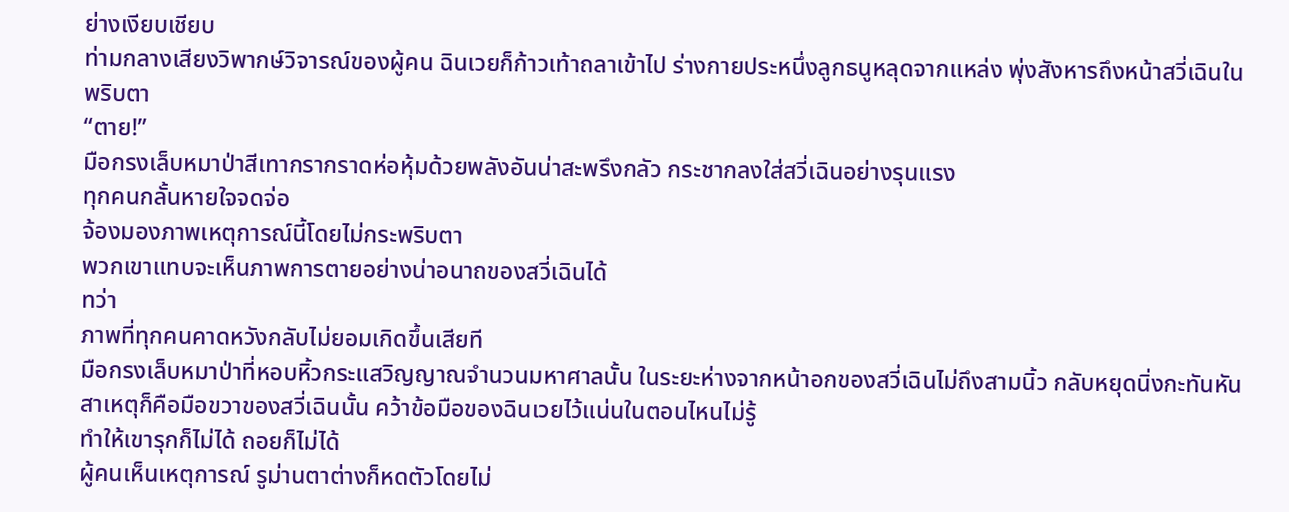ย่างเงียบเชียบ
ท่ามกลางเสียงวิพากษ์วิจารณ์ของผู้คน ฉินเวยก็ก้าวเท้าถลาเข้าไป ร่างกายประหนึ่งลูกธนูหลุดจากแหล่ง พุ่งสังหารถึงหน้าสวี่เฉินในพริบตา
“ตาย!”
มือกรงเล็บหมาป่าสีเทากรากราดห่อหุ้มด้วยพลังอันน่าสะพรึงกลัว กระชากลงใส่สวี่เฉินอย่างรุนแรง
ทุกคนกลั้นหายใจจดจ่อ
จ้องมองภาพเหตุการณ์นี้โดยไม่กระพริบตา
พวกเขาแทบจะเห็นภาพการตายอย่างน่าอนาถของสวี่เฉินได้
ทว่า
ภาพที่ทุกคนคาดหวังกลับไม่ยอมเกิดขึ้นเสียที
มือกรงเล็บหมาป่าที่หอบหิ้วกระแสวิญญาณจำนวนมหาศาลนั้น ในระยะห่างจากหน้าอกของสวี่เฉินไม่ถึงสามนิ้ว กลับหยุดนิ่งกะทันหัน
สาเหตุก็คือมือขวาของสวี่เฉินนั้น คว้าข้อมือของฉินเวยไว้แน่นในตอนไหนไม่รู้
ทำให้เขารุกก็ไม่ได้ ถอยก็ไม่ได้
ผู้คนเห็นเหตุการณ์ รูม่านตาต่างก็หดตัวโดยไม่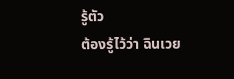รู้ตัว
ต้องรู้ไว้ว่า ฉินเวย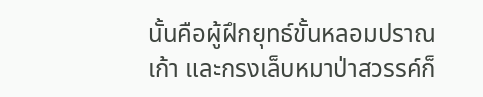นั้นคือผู้ฝึกยุทธ์ขั้นหลอมปราณเก้า และกรงเล็บหมาป่าสวรรค์ก็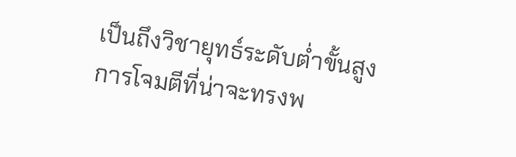เป็นถึงวิชายุทธ์ระดับต่ำขั้นสูง
การโจมตีที่น่าจะทรงพ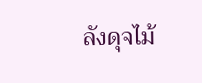ลังดุจไม้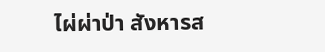ไผ่ผ่าป่า สังหารส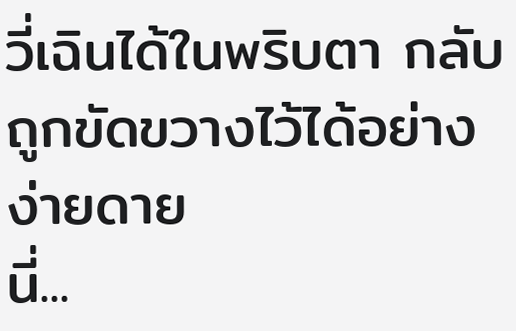วี่เฉินได้ในพริบตา กลับถูกขัดขวางไว้ได้อย่างง่ายดาย
นี่...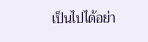เป็นไปได้อย่า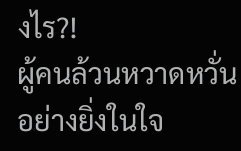งไร?!
ผู้คนล้วนหวาดหวั่นอย่างยิ่งในใจ